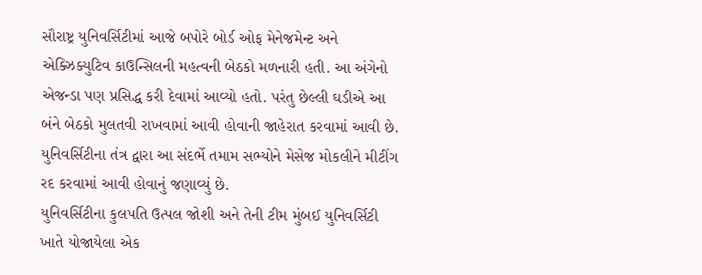સૌરાષ્ટ્ર યુનિવર્સિટીમાં આજે બપોરે બોર્ડ ઓફ મેનેજમેન્ટ અને એક્ઝિક્યુટિવ કાઉન્સિલની મહત્વની બેઠકો મળનારી હતી. આ અંગેનો એજન્ડા પણ પ્રસિદ્ધ કરી દેવામાં આવ્યો હતો. પરંતુ છેલ્લી ઘડીએ આ બંને બેઠકો મુલતવી રાખવામાં આવી હોવાની જાહેરાત કરવામાં આવી છે. યુનિવર્સિટીના તંત્ર દ્વારા આ સંદર્ભે તમામ સભ્યોને મેસેજ મોકલીને મીટીંગ રદ કરવામાં આવી હોવાનું જણાવ્યું છે.
યુનિવર્સિટીના કુલપતિ ઉત્પલ જોશી અને તેની ટીમ મુંબઈ યુનિવર્સિટી ખાતે યોજાયેલા એક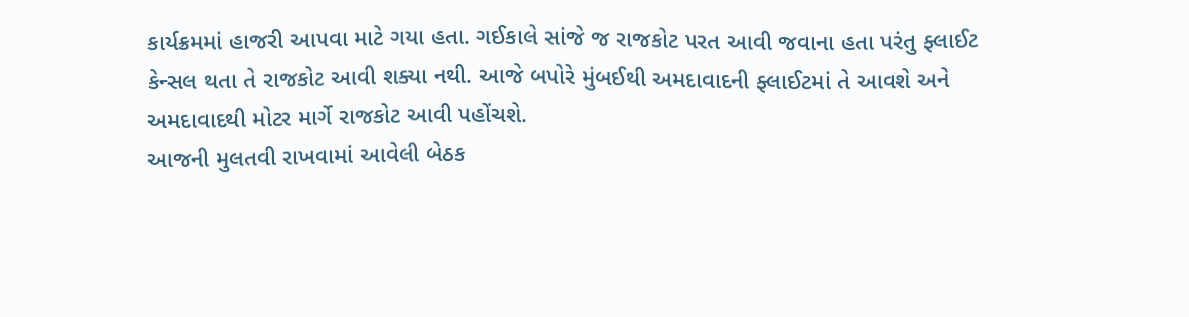કાર્યક્રમમાં હાજરી આપવા માટે ગયા હતા. ગઈકાલે સાંજે જ રાજકોટ પરત આવી જવાના હતા પરંતુ ફ્લાઈટ કેન્સલ થતા તે રાજકોટ આવી શક્યા નથી. આજે બપોરે મુંબઈથી અમદાવાદની ફ્લાઈટમાં તે આવશે અને અમદાવાદથી મોટર માર્ગે રાજકોટ આવી પહોંચશે.
આજની મુલતવી રાખવામાં આવેલી બેઠક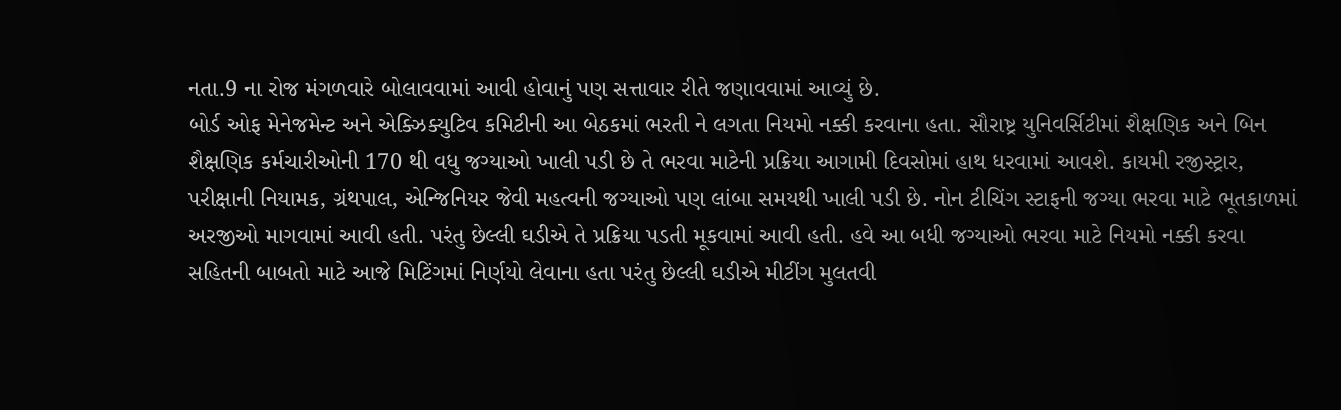નતા.9 ના રોજ મંગળવારે બોલાવવામાં આવી હોવાનું પણ સત્તાવાર રીતે જણાવવામાં આવ્યું છે.
બોર્ડ ઓફ મેનેજમેન્ટ અને એક્ઝિક્યુટિવ કમિટીની આ બેઠકમાં ભરતી ને લગતા નિયમો નક્કી કરવાના હતા. સૌરાષ્ટ્ર યુનિવર્સિટીમાં શૈક્ષણિક અને બિન શૈક્ષણિક કર્મચારીઓની 170 થી વધુ જગ્યાઓ ખાલી પડી છે તે ભરવા માટેની પ્રક્રિયા આગામી દિવસોમાં હાથ ધરવામાં આવશે. કાયમી રજીસ્ટ્રાર, પરીક્ષાની નિયામક, ગ્રંથપાલ, એન્જિનિયર જેવી મહત્વની જગ્યાઓ પણ લાંબા સમયથી ખાલી પડી છે. નોન ટીચિંગ સ્ટાફની જગ્યા ભરવા માટે ભૂતકાળમાં અરજીઓ માગવામાં આવી હતી. પરંતુ છેલ્લી ઘડીએ તે પ્રક્રિયા પડતી મૂકવામાં આવી હતી. હવે આ બધી જગ્યાઓ ભરવા માટે નિયમો નક્કી કરવા સહિતની બાબતો માટે આજે મિટિંગમાં નિર્ણયો લેવાના હતા પરંતુ છેલ્લી ઘડીએ મીટીંગ મુલતવી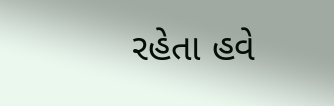રહેતા હવે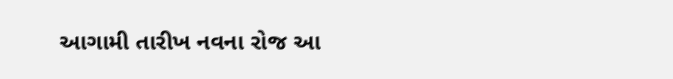આગામી તારીખ નવના રોજ આ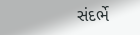સંદર્ભે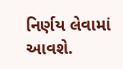નિર્ણય લેવામાં આવશે.